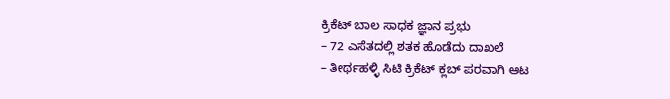ಕ್ರಿಕೆಟ್ ಬಾಲ ಸಾಧಕ ಜ್ಞಾನ ಪ್ರಭು
– 72 ಎಸೆತದಲ್ಲಿ ಶತಕ ಹೊಡೆದು ದಾಖಲೆ
– ತೀರ್ಥಹಳ್ಳಿ ಸಿಟಿ ಕ್ರಿಕೆಟ್ ಕ್ಲಬ್ ಪರವಾಗಿ ಆಟ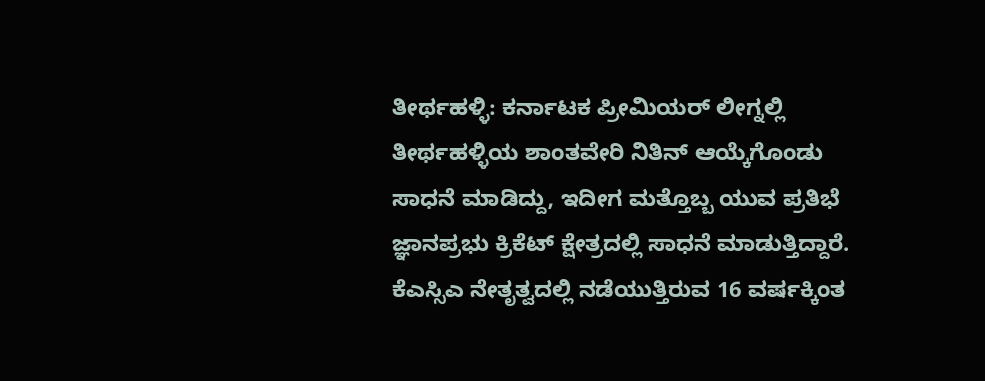ತೀರ್ಥಹಳ್ಳಿ: ಕರ್ನಾಟಕ ಪ್ರೀಮಿಯರ್ ಲೀಗ್ನಲ್ಲಿ ತೀರ್ಥಹಳ್ಳಿಯ ಶಾಂತವೇರಿ ನಿತಿನ್ ಆಯ್ಕೆಗೊಂಡು ಸಾಧನೆ ಮಾಡಿದ್ದು, ಇದೀಗ ಮತ್ತೊಬ್ಬ ಯುವ ಪ್ರತಿಭೆ ಜ್ಞಾನಪ್ರಭು ಕ್ರಿಕೆಟ್ ಕ್ಷೇತ್ರದಲ್ಲಿ ಸಾಧನೆ ಮಾಡುತ್ತಿದ್ದಾರೆ.
ಕೆಎಸ್ಸಿಎ ನೇತೃತ್ವದಲ್ಲಿ ನಡೆಯುತ್ತಿರುವ 16 ವರ್ಷಕ್ಕಿಂತ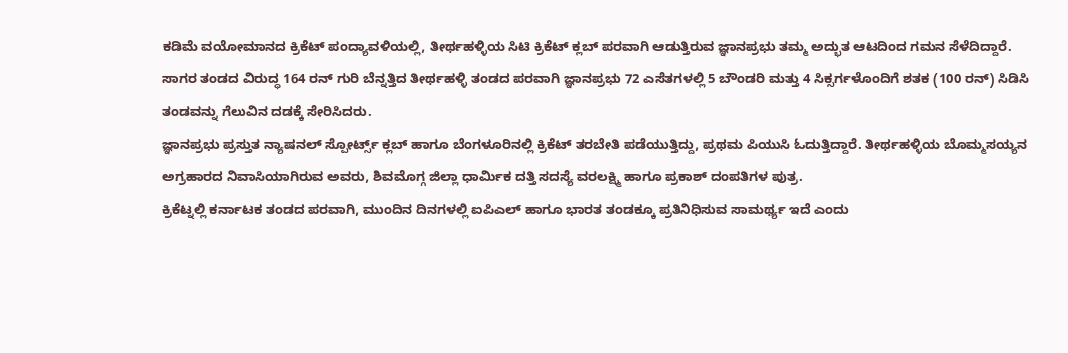ಕಡಿಮೆ ವಯೋಮಾನದ ಕ್ರಿಕೆಟ್ ಪಂದ್ಯಾವಳಿಯಲ್ಲಿ, ತೀರ್ಥಹಳ್ಳಿಯ ಸಿಟಿ ಕ್ರಿಕೆಟ್ ಕ್ಲಬ್ ಪರವಾಗಿ ಆಡುತ್ತಿರುವ ಜ್ಞಾನಪ್ರಭು ತಮ್ಮ ಅದ್ಭುತ ಆಟದಿಂದ ಗಮನ ಸೆಳೆದಿದ್ದಾರೆ.
ಸಾಗರ ತಂಡದ ವಿರುದ್ಧ 164 ರನ್ ಗುರಿ ಬೆನ್ನತ್ತಿದ ತೀರ್ಥಹಳ್ಳಿ ತಂಡದ ಪರವಾಗಿ ಜ್ಞಾನಪ್ರಭು 72 ಎಸೆತಗಳಲ್ಲಿ 5 ಬೌಂಡರಿ ಮತ್ತು 4 ಸಿಕ್ಸರ್ಗಳೊಂದಿಗೆ ಶತಕ (100 ರನ್) ಸಿಡಿಸಿ ತಂಡವನ್ನು ಗೆಲುವಿನ ದಡಕ್ಕೆ ಸೇರಿಸಿದರು.
ಜ್ಞಾನಪ್ರಭು ಪ್ರಸ್ತುತ ನ್ಯಾಷನಲ್ ಸ್ಪೋರ್ಟ್ಸ್ ಕ್ಲಬ್ ಹಾಗೂ ಬೆಂಗಳೂರಿನಲ್ಲಿ ಕ್ರಿಕೆಟ್ ತರಬೇತಿ ಪಡೆಯುತ್ತಿದ್ದು, ಪ್ರಥಮ ಪಿಯುಸಿ ಓದುತ್ತಿದ್ದಾರೆ. ತೀರ್ಥಹಳ್ಳಿಯ ಬೊಮ್ಮಸಯ್ಯನ ಅಗ್ರಹಾರದ ನಿವಾಸಿಯಾಗಿರುವ ಅವರು, ಶಿವಮೊಗ್ಗ ಜಿಲ್ಲಾ ಧಾರ್ಮಿಕ ದತ್ತಿ ಸದಸ್ಯೆ ವರಲಕ್ಷ್ಮಿ ಹಾಗೂ ಪ್ರಕಾಶ್ ದಂಪತಿಗಳ ಪುತ್ರ.
ಕ್ರಿಕೆಟ್ನಲ್ಲಿ ಕರ್ನಾಟಕ ತಂಡದ ಪರವಾಗಿ, ಮುಂದಿನ ದಿನಗಳಲ್ಲಿ ಐಪಿಎಲ್ ಹಾಗೂ ಭಾರತ ತಂಡಕ್ಕೂ ಪ್ರತಿನಿಧಿಸುವ ಸಾಮರ್ಥ್ಯ ಇದೆ ಎಂದು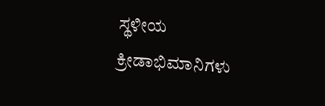ಸ್ಥಳೀಯ ಕ್ರೀಡಾಭಿಮಾನಿಗಳು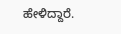ಹೇಳಿದ್ದಾರೆ.